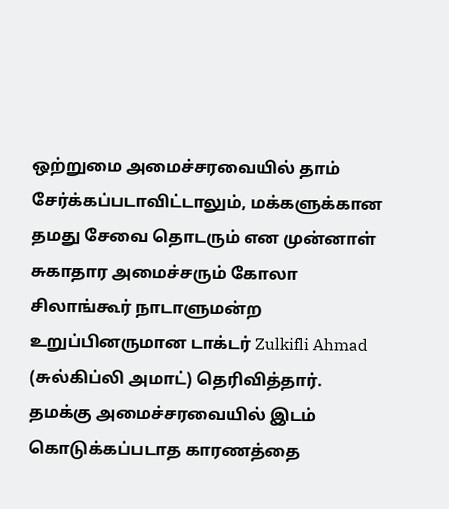ஒற்றுமை அமைச்சரவையில் தாம் சேர்க்கப்படாவிட்டாலும், மக்களுக்கான தமது சேவை தொடரும் என முன்னாள் சுகாதார அமைச்சரும் கோலா சிலாங்கூர் நாடாளுமன்ற உறுப்பினருமான டாக்டர் Zulkifli Ahmad (சுல்கிப்லி அமாட்) தெரிவித்தார்.
தமக்கு அமைச்சரவையில் இடம் கொடுக்கப்படாத காரணத்தை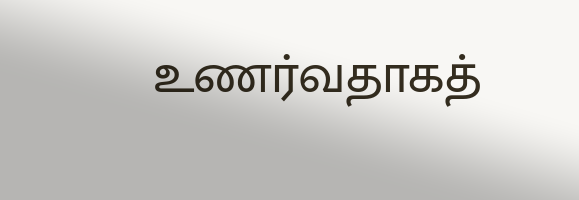உணர்வதாகத்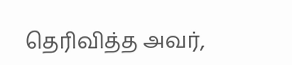தெரிவித்த அவர்,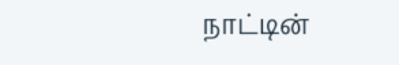நாட்டின்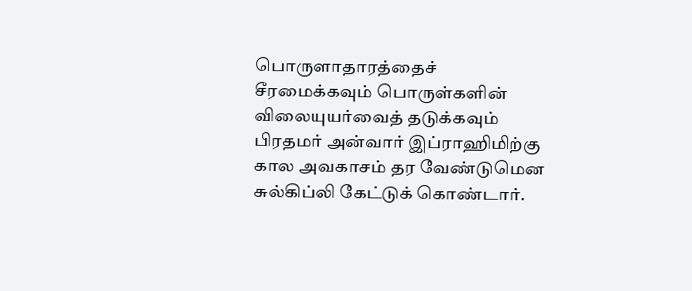பொருளாதாரத்தைச் சீரமைக்கவும் பொருள்களின் விலையுயர்வைத் தடுக்கவும் பிரதமர் அன்வார் இப்ராஹிமிற்கு கால அவகாசம் தர வேண்டுமென சுல்கிப்லி கேட்டுக் கொண்டார்.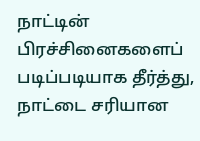நாட்டின் பிரச்சினைகளைப் படிப்படியாக தீர்த்து, நாட்டை சரியான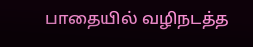பாதையில் வழிநடத்த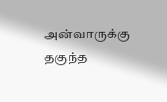அன்வாருக்கு தகுந்த